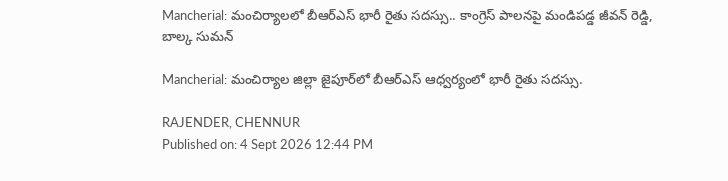Mancherial: మంచిర్యాలలో బీఆర్ఎస్ భారీ రైతు సదస్సు.. కాంగ్రెస్ పాలనపై మండిపడ్డ జీవన్ రెడ్డి, బాల్క సుమన్

Mancherial: మంచిర్యాల జిల్లా జైపూర్‌లో బీఆర్ఎస్ ఆధ్వర్యంలో భారీ రైతు సదస్సు.

RAJENDER, CHENNUR
Published on: 4 Sept 2026 12:44 PM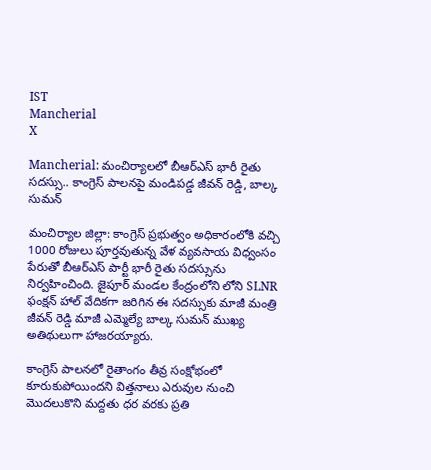IST
Mancherial
X

Mancherial: మంచిర్యాలలో బీఆర్ఎస్ భారీ రైతు సదస్సు.. కాంగ్రెస్ పాలనపై మండిపడ్డ జీవన్ రెడ్డి, బాల్క సుమన్

మంచిర్యాల జిల్లా: కాంగ్రెస్ ప్రభుత్వం అధికారంలోకి వచ్చి 1000 రోజులు పూర్తవుతున్న వేళ వ్యవసాయ విధ్వంసం పేరుతో బీఆర్ఎస్ పార్టీ భారీ రైతు సదస్సును నిర్వహించింది. జైపూర్ మండల కేంద్రంలోని లోని SLNR ఫంక్షన్ హాల్ వేదికగా జరిగిన ఈ సదస్సుకు మాజీ మంత్రి జీవన్ రెడ్డి మాజీ ఎమ్మెల్యే బాల్క సుమన్ ముఖ్య అతిథులుగా హాజరయ్యారు.

కాంగ్రెస్ పాలనలో రైతాంగం తీవ్ర సంక్షోభంలో కూరుకుపోయిందని విత్తనాలు ఎరువుల నుంచి మొదలుకొని మద్దతు ధర వరకు ప్రతి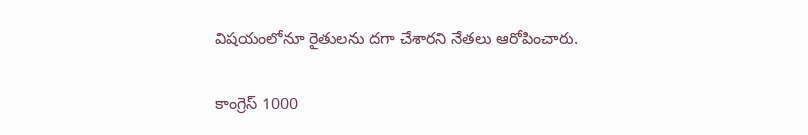విషయంలోనూ రైతులను దగా చేశారని నేతలు ఆరోపించారు.

కాంగ్రెస్ 1000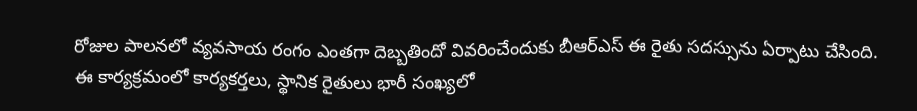రోజుల పాలనలో వ్యవసాయ రంగం ఎంతగా దెబ్బతిందో వివరించేందుకు బీఆర్ఎస్ ఈ రైతు సదస్సును ఏర్పాటు చేసింది. ఈ కార్యక్రమంలో కార్యకర్తలు, స్థానిక రైతులు భారీ సంఖ్యలో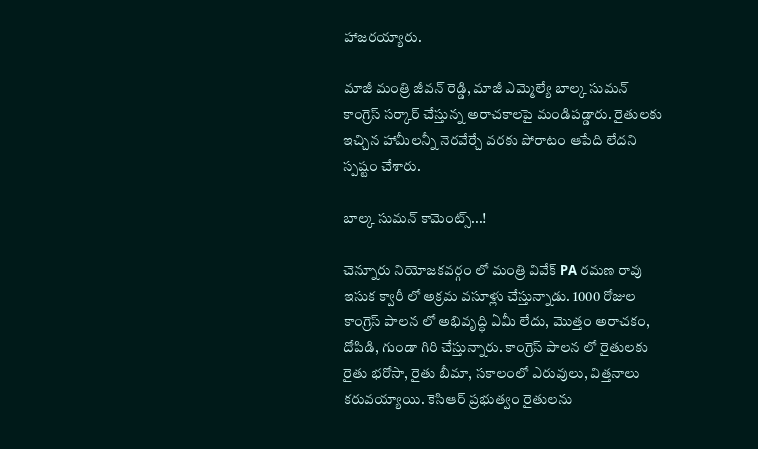హాజరయ్యారు.

మాజీ మంత్రి జీవన్ రెడ్డి, మాజీ ఎమ్మెల్యే బాల్క సుమన్ కాంగ్రెస్ సర్కార్‌ చేస్తున్న అరాచకాలపై మండిపడ్డారు. రైతులకు ఇచ్చిన హామీలన్నీ నెరవేర్చే వరకు పోరాటం ఆపేది లేదని స్పష్టం చేశారు.

బాల్క సుమన్ కామెంట్స్...!

చెన్నూరు నియోజకవర్గం లో మంత్రి వివేక్ PA రమణ రావు ఇసుక క్వారీ లో అక్రమ వసూళ్లు చేస్తున్నాడు. 1000 రోజుల కాంగ్రెస్ పాలన లో అభివృద్ధి ఏమీ లేదు, మొత్తం అరాచకం, దోపిడి, గుండా గిరి చేస్తున్నారు. కాంగ్రెస్ పాలన లో రైతులకు రైతు భరోసా, రైతు బీమా, సకాలంలో ఎరువులు, విత్తనాలు కరువయ్యాయి. కెసిఆర్ ప్రభుత్వం రైతులను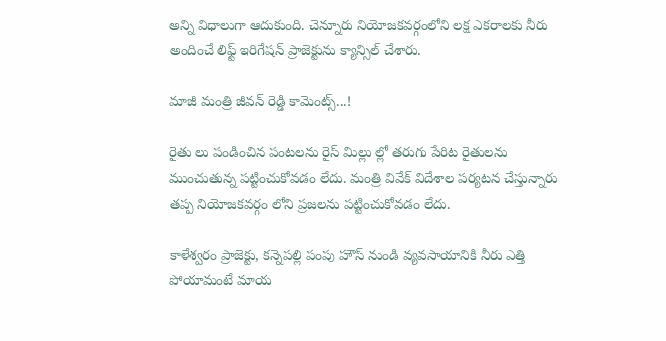అన్ని విధాలుగా ఆదుకుంది. చెన్నూరు నియోజకవర్గంలోని లక్ష ఎకరాలకు నీరు అందించే లిఫ్ట్ ఇరిగేషన్ ప్రాజెక్టును క్యాన్సిల్ చేశారు.

మాజీ మంత్రి జీవన్ రెడ్డి కామెంట్స్...!

రైతు లు పండించిన పంటలను రైస్ మిల్లు ల్లో తరుగు పేరిట రైతులను ముంచుతున్న పట్టించుకోవడం లేదు. మంత్రి వివేక్ విదేశాల పర్యటన చేస్తున్నారు తప్ప నియోజకవర్గం లోని ప్రజలను పట్టించుకోవడం లేదు.

కాళేశ్వరం ప్రాజెక్టు, కన్నెపల్లి పంపు హౌస్ నుండి వ్యవసాయానికి నీరు ఎత్తి పోయామంటే మాయ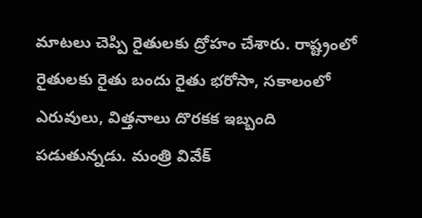మాటలు చెప్పి రైతులకు ద్రోహం చేశారు. రాష్ట్రంలో రైతులకు రైతు బందు రైతు భరోసా, సకాలంలో ఎరువులు, విత్తనాలు దొరకక ఇబ్బంది పడుతున్నడు. మంత్రి వివేక్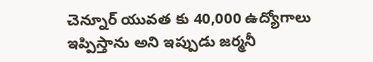చెన్నూర్ యువత కు 40,000 ఉద్యోగాలు ఇప్పిస్తాను అని ఇప్పుడు జర్మనీ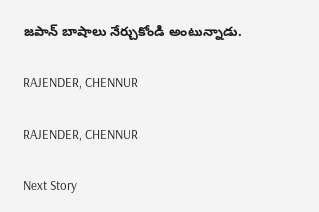జపాన్ బాషాలు నేర్చుకోండి అంటున్నాడు.

RAJENDER, CHENNUR

RAJENDER, CHENNUR

Next Story